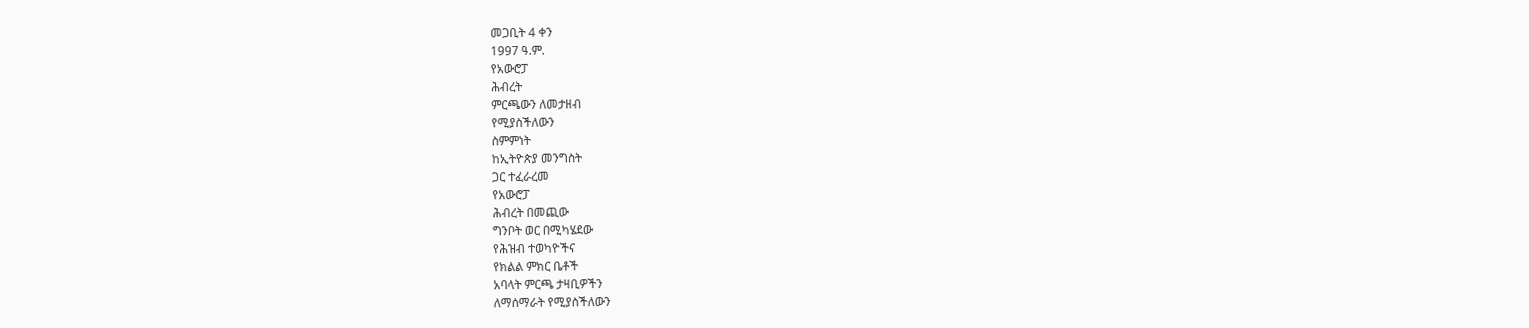መጋቢት 4 ቀን
1997 ዓ.ም.
የአውሮፓ
ሕብረት
ምርጫውን ለመታዘብ
የሚያስችለውን
ስምምነት
ከኢትዮጵያ መንግስት
ጋር ተፈራረመ
የአውሮፓ
ሕብረት በመጪው
ግንቦት ወር በሚካሄደው
የሕዝብ ተወካዮችና
የክልል ምክር ቤቶች
አባላት ምርጫ ታዛቢዎችን
ለማሰማራት የሚያስችለውን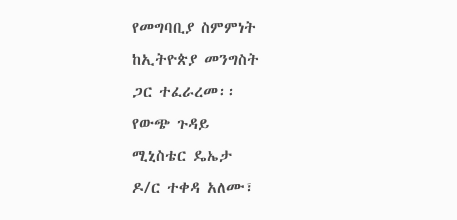የመግባቢያ ስምምነት
ከኢትዮጵያ መንግስት
ጋር ተፈራረመ፡፡
የውጭ ጉዳይ
ሚኒስቴር ዴኤታ
ዶ/ር ተቀዳ አለሙ፣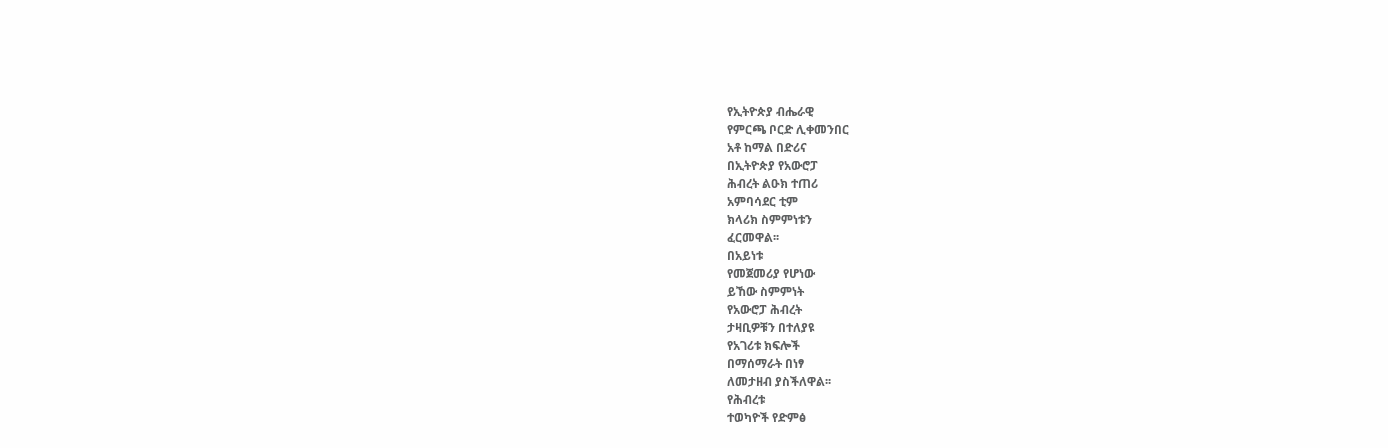የኢትዮጵያ ብሔራዊ
የምርጫ ቦርድ ሊቀመንበር
አቶ ከማል በድሪና
በኢትዮጵያ የአውሮፓ
ሕብረት ልዑክ ተጠሪ
አምባሳደር ቲም
ክላሪክ ስምምነቱን
ፈርመዋል፡፡
በአይነቱ
የመጀመሪያ የሆነው
ይኸው ስምምነት
የአውሮፓ ሕብረት
ታዛቢዎቹን በተለያዩ
የአገሪቱ ክፍሎች
በማሰማራት በነፃ
ለመታዘብ ያስችለዋል፡፡
የሕብረቱ
ተወካዮች የድምፅ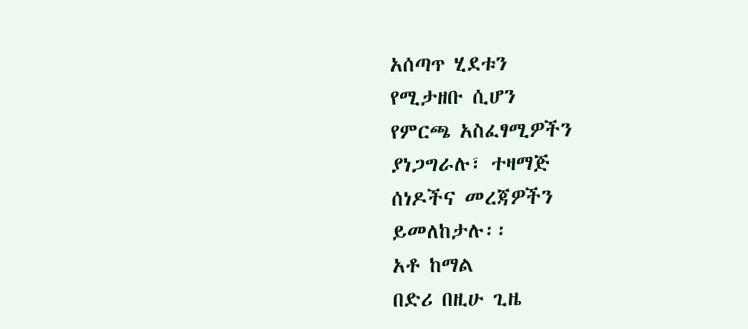አሰጣጥ ሂደቱን
የሚታዘቡ ሲሆን
የምርጫ አስፈፃሚዎችን
ያነጋግራሉ፣ ተዛማጅ
ሰነዶችና መረጃዎችን
ይመለከታሉ፡፡
አቶ ከማል
በድሪ በዚሁ ጊዜ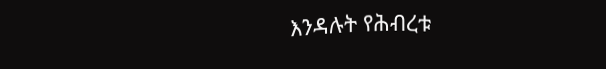እንዳሉት የሕብረቱ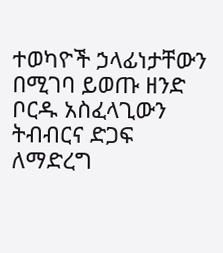ተወካዮች ኃላፊነታቸውን
በሚገባ ይወጡ ዘንድ
ቦርዱ አስፈላጊውን
ትብብርና ድጋፍ
ለማድረግ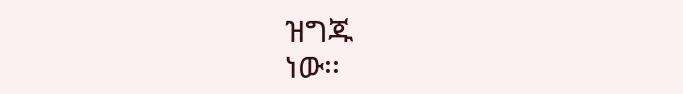ዝግጁ
ነው፡፡